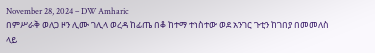November 28, 2024 – DW Amharic
በምሥራቅ ወለጋ ዞን ሊሙ ገሊላ ወረዳ ከፊጤ በቆ ከተማ ተነስተው ወደ አንገር ጉቲን ከገበያ በመመለስ ላይ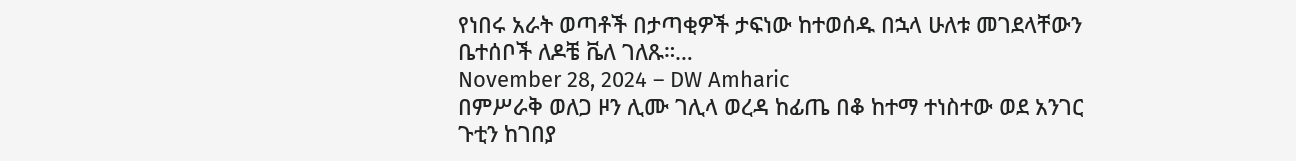የነበሩ አራት ወጣቶች በታጣቂዎች ታፍነው ከተወሰዱ በኋላ ሁለቱ መገደላቸውን ቤተሰቦች ለዶቼ ቬለ ገለጹ።…
November 28, 2024 – DW Amharic
በምሥራቅ ወለጋ ዞን ሊሙ ገሊላ ወረዳ ከፊጤ በቆ ከተማ ተነስተው ወደ አንገር ጉቲን ከገበያ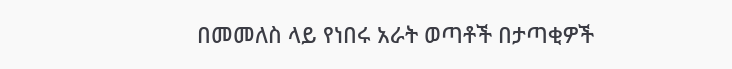በመመለስ ላይ የነበሩ አራት ወጣቶች በታጣቂዎች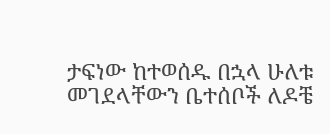ታፍነው ከተወሰዱ በኋላ ሁለቱ መገደላቸውን ቤተሰቦች ለዶቼ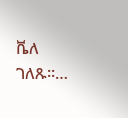ቬለ ገለጹ።…